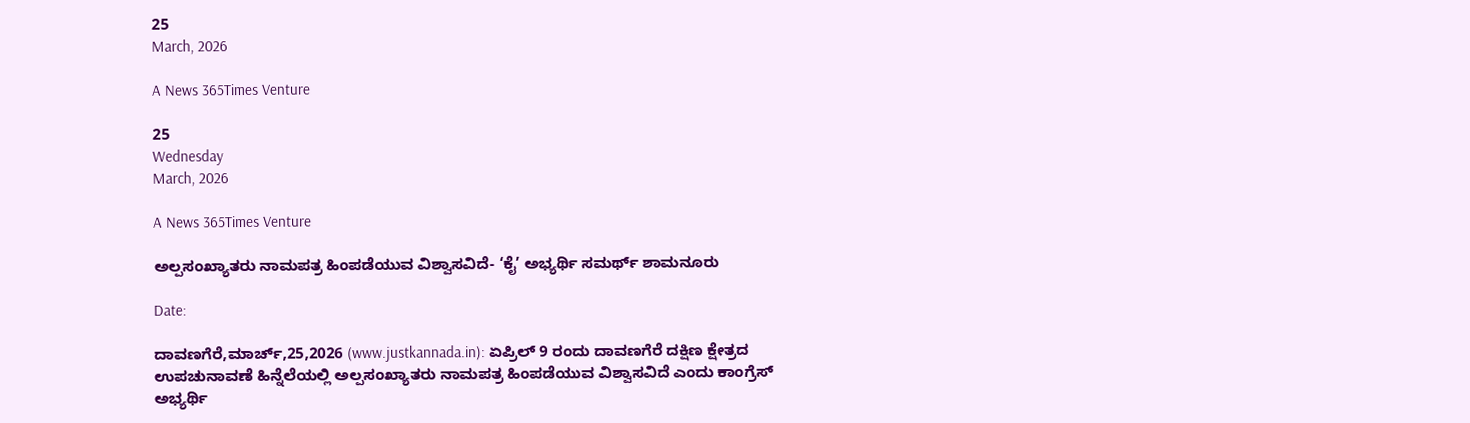25
March, 2026

A News 365Times Venture

25
Wednesday
March, 2026

A News 365Times Venture

ಅಲ್ಪಸಂಖ್ಯಾತರು ನಾಮಪತ್ರ ಹಿಂಪಡೆಯುವ ವಿಶ್ವಾಸವಿದೆ- ‘ಕೈ’ ಅಭ್ಯರ್ಥಿ ಸಮರ್ಥ್ ಶಾಮನೂರು

Date:

ದಾವಣಗೆರೆ,ಮಾರ್ಚ್,25,2026 (www.justkannada.in): ಏಪ್ರಿಲ್ 9 ರಂದು ದಾವಣಗೆರೆ ದಕ್ಷಿಣ ಕ್ಷೇತ್ರದ ಉಪಚುನಾವಣೆ ಹಿನ್ನೆಲೆಯಲ್ಲಿ ಅಲ್ಪಸಂಖ್ಯಾತರು ನಾಮಪತ್ರ ಹಿಂಪಡೆಯುವ ವಿಶ್ವಾಸವಿದೆ ಎಂದು ಕಾಂಗ್ರೆಸ್ ಅಭ್ಯರ್ಥಿ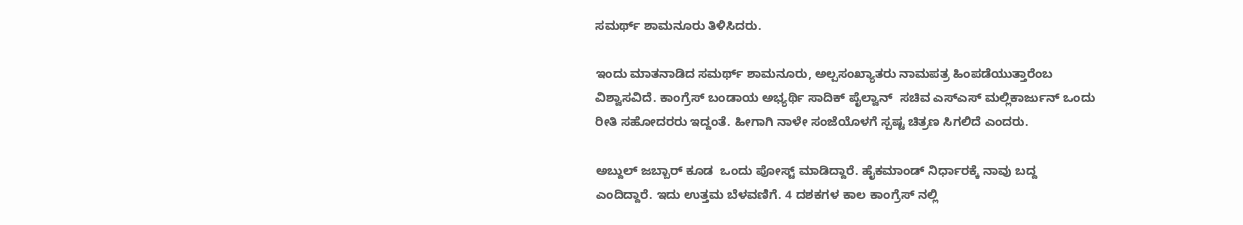ಸಮರ್ಥ್ ಶಾಮನೂರು ತಿಳಿಸಿದರು.

ಇಂದು ಮಾತನಾಡಿದ ಸಮರ್ಥ್ ಶಾಮನೂರು, ಅಲ್ಪಸಂಖ್ಯಾತರು ನಾಮಪತ್ರ ಹಿಂಪಡೆಯುತ್ತಾರೆಂಬ ವಿಶ್ವಾಸವಿದೆ. ಕಾಂಗ್ರೆಸ್ ಬಂಡಾಯ ಅಭ್ಯರ್ಥಿ ಸಾದಿಕ್ ಪೈಲ್ವಾನ್  ಸಚಿವ ಎಸ್ಎಸ್ ಮಲ್ಲಿಕಾರ್ಜುನ್ ಒಂದು ರೀತಿ ಸಹೋದರರು ಇದ್ದಂತೆ. ಹೀಗಾಗಿ ನಾಳೇ ಸಂಜೆಯೊಳಗೆ ಸ್ಪಷ್ಟ ಚಿತ್ರಣ ಸಿಗಲಿದೆ ಎಂದರು.

ಅಬ್ದುಲ್ ಜಬ್ಬಾರ್ ಕೂಡ  ಒಂದು ಪೋಸ್ಟ್ ಮಾಡಿದ್ದಾರೆ. ಹೈಕಮಾಂಡ್ ನಿರ್ಧಾರಕ್ಕೆ ನಾವು ಬದ್ದ  ಎಂದಿದ್ದಾರೆ. ಇದು ಉತ್ತಮ ಬೆಳವಣಿಗೆ. 4 ದಶಕಗಳ ಕಾಲ ಕಾಂಗ್ರೆಸ್ ನಲ್ಲಿ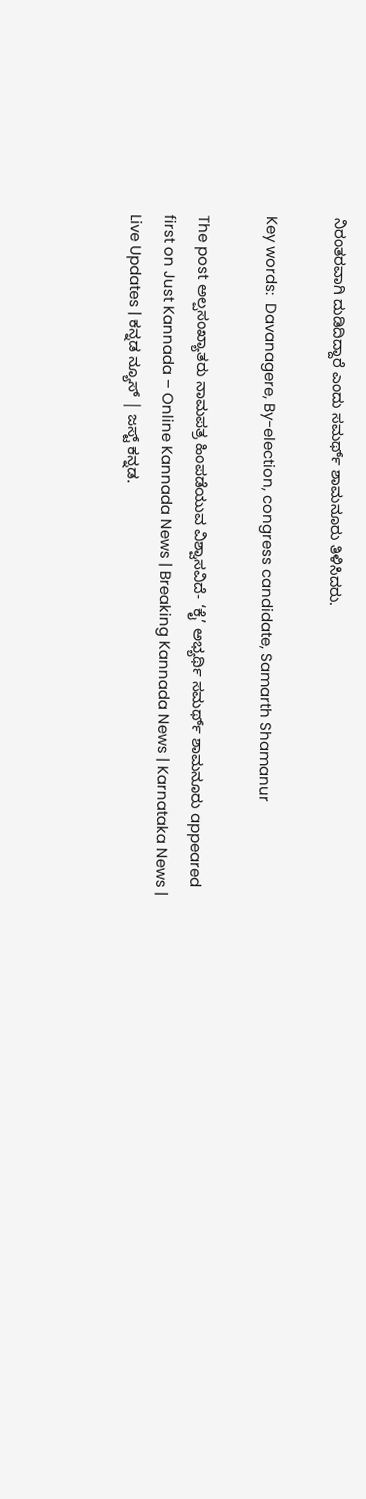ನಿರಂತರವಾಗಿ ದುಡಿದಿದ್ದಾರೆ ಎಂದು ಸಮರ್ಥ್ ಶಾಮನೂರು ತಿಳಿಸಿದರು.

Key words:  Davanagere, By-election, congress candidate, Samarth Shamanur

The post ಅಲ್ಪಸಂಖ್ಯಾತರು ನಾಮಪತ್ರ ಹಿಂಪಡೆಯುವ ವಿಶ್ವಾಸವಿದೆ- ‘ಕೈ’ ಅಭ್ಯರ್ಥಿ ಸಮರ್ಥ್ ಶಾಮನೂರು appeared first on Just Kannada – Online Kannada News | Breaking Kannada News | Karnataka News | Live Updates | ಕನ್ನಡ ನ್ಯೂಸ್ | ಜಸ್ಟ್ ಕನ್ನಡ.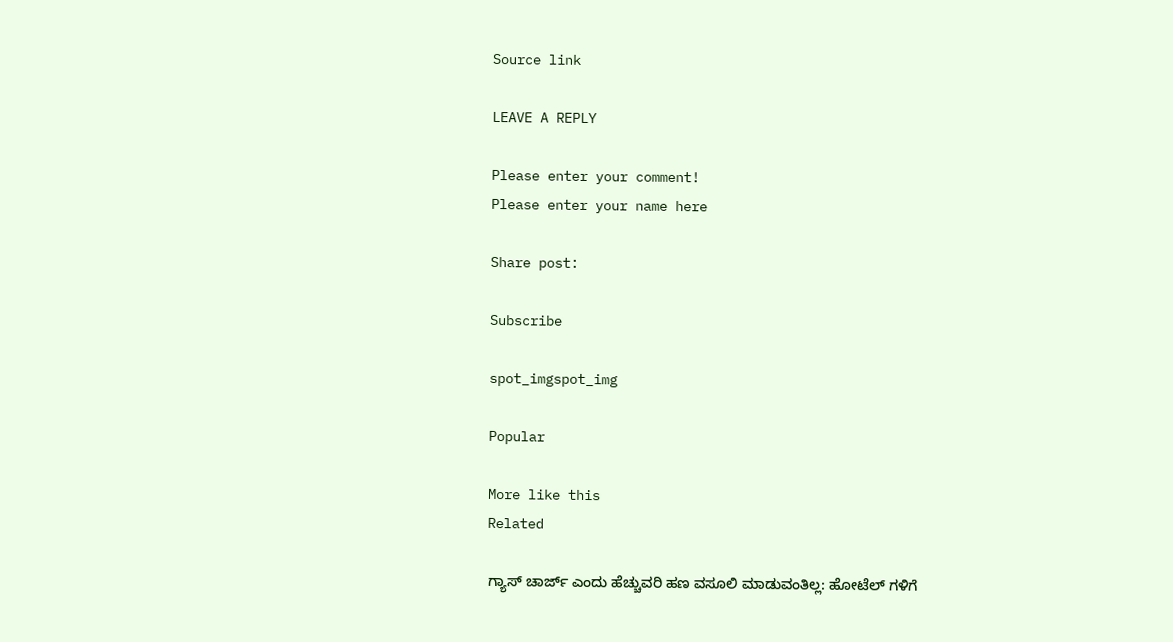Source link

LEAVE A REPLY

Please enter your comment!
Please enter your name here

Share post:

Subscribe

spot_imgspot_img

Popular

More like this
Related

ಗ್ಯಾಸ್ ಚಾರ್ಜ್ ಎಂದು ಹೆಚ್ಚುವರಿ ಹಣ ವಸೂಲಿ ಮಾಡುವಂತಿಲ್ಲ: ಹೋಟೆಲ್ ಗಳಿಗೆ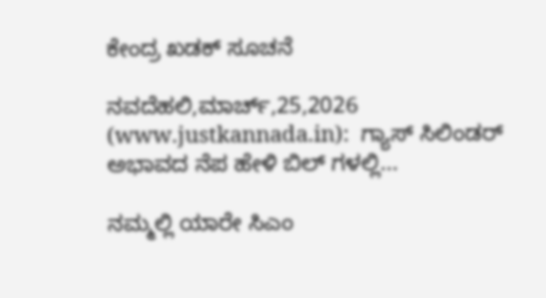ಕೇಂದ್ರ ಖಡಕ್ ಸೂಚನೆ

ನವದೆಹಲಿ,ಮಾರ್ಚ್,25,2026 (www.justkannada.in):  ಗ್ಯಾಸ್ ಸಿಲಿಂಡರ್ ಅಭಾವದ ನೆಪ ಹೇಳಿ ಬಿಲ್ ಗಳಲ್ಲಿ...

ನಮ್ಮಲ್ಲಿ ಯಾರೇ ಸಿಎಂ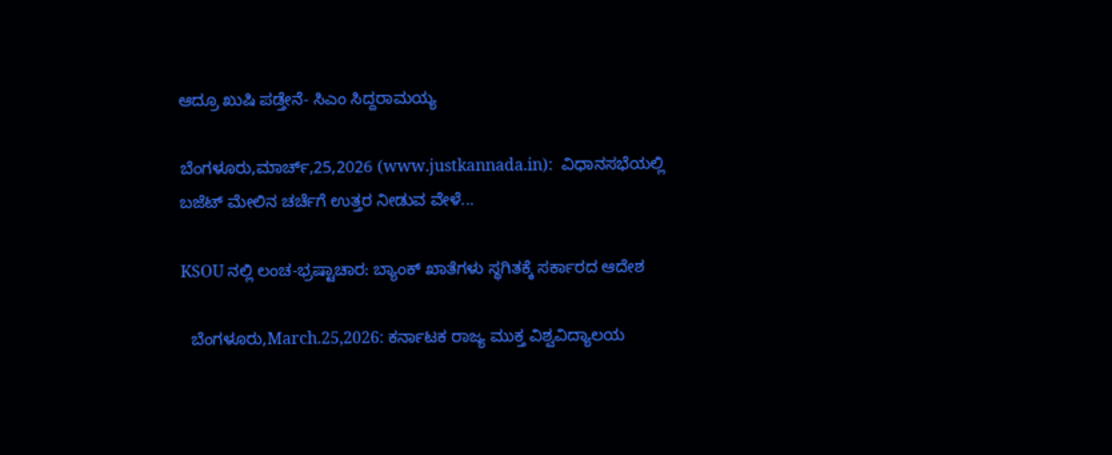ಆದ್ರೂ ಖುಷಿ ಪಡ್ತೇನೆ- ಸಿಎಂ ಸಿದ್ದರಾಮಯ್ಯ

ಬೆಂಗಳೂರು,ಮಾರ್ಚ್,25,2026 (www.justkannada.in):  ವಿಧಾನಸಭೆಯಲ್ಲಿ ಬಜೆಟ್ ಮೇಲಿನ ಚರ್ಚೆಗೆ ಉತ್ತರ ನೀಡುವ ವೇಳೆ...

KSOU ನಲ್ಲಿ ಲಂಚ-ಭ್ರಷ್ಟಾಚಾರ: ಬ್ಯಾಂಕ್ ಖಾತೆಗಳು ಸ್ಥಗಿತಕ್ಕೆ ಸರ್ಕಾರದ ಆದೇಶ

  ಬೆಂಗಳೂರು,March.25,2026: ಕರ್ನಾಟಕ ರಾಜ್ಯ ಮುಕ್ತ ವಿಶ್ವವಿದ್ಯಾಲಯ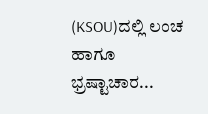(KSOU)ದಲ್ಲಿ ಲಂಚ ಹಾಗೂ ಭ್ರಷ್ಟಾಚಾರ...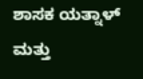ಶಾಸಕ ಯತ್ನಾಳ್ ಮತ್ತು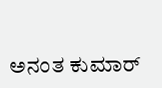ಅನಂತ ಕುಮಾರ್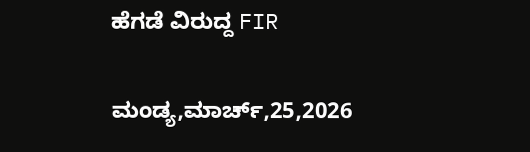ಹೆಗಡೆ ವಿರುದ್ದ FIR

ಮಂಡ್ಯ,ಮಾರ್ಚ್,25,2026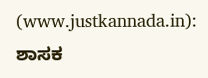(www.justkannada.in):  ಶಾಸಕ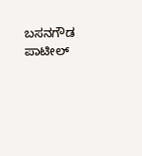ಬಸನಗೌಡ ಪಾಟೀಲ್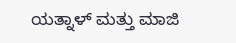ಯತ್ನಾಳ್ ಮತ್ತು ಮಾಜಿ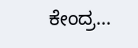ಕೇಂದ್ರ...